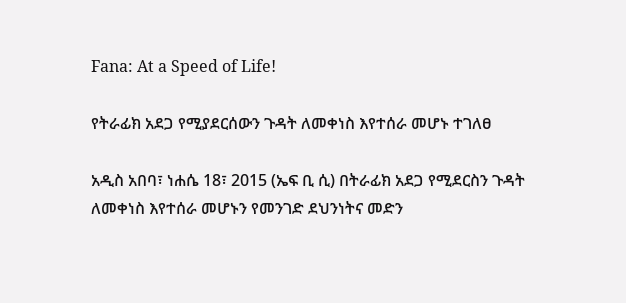Fana: At a Speed of Life!

የትራፊክ አደጋ የሚያደርሰውን ጉዳት ለመቀነስ እየተሰራ መሆኑ ተገለፀ

አዲስ አበባ፣ ነሐሴ 18፣ 2015 (ኤፍ ቢ ሲ) በትራፊክ አደጋ የሚደርስን ጉዳት ለመቀነስ እየተሰራ መሆኑን የመንገድ ደህንነትና መድን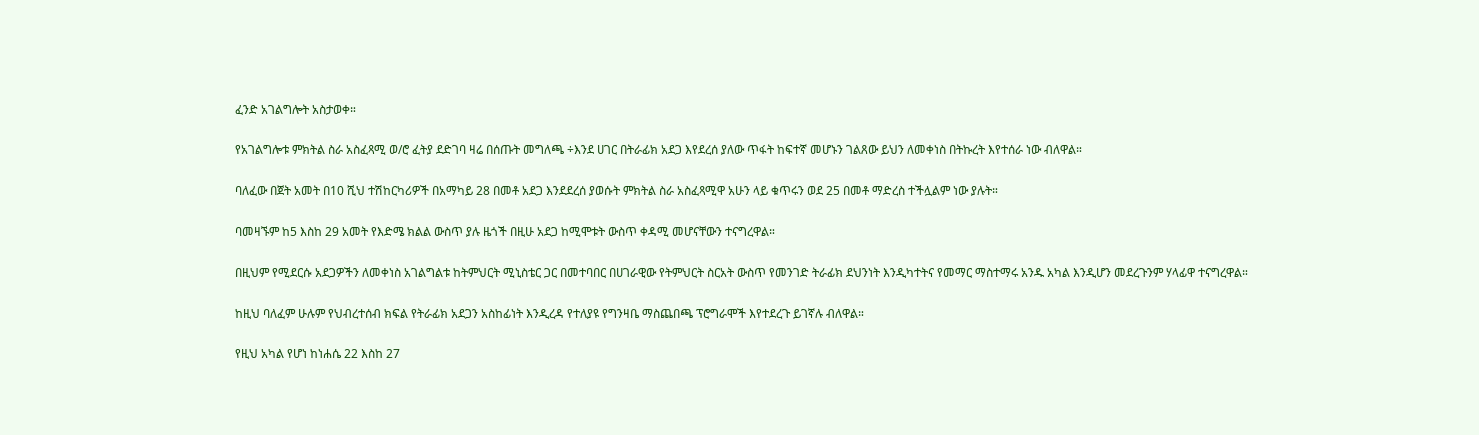ፈንድ አገልግሎት አስታወቀ።

የአገልግሎቱ ምክትል ስራ አስፈጻሚ ወ/ሮ ፈትያ ደድገባ ዛሬ በሰጡት መግለጫ ÷እንደ ሀገር በትራፊክ አደጋ እየደረሰ ያለው ጥፋት ከፍተኛ መሆኑን ገልጸው ይህን ለመቀነስ በትኩረት እየተሰራ ነው ብለዋል።

ባለፈው በጀት አመት በ10 ሺህ ተሽከርካሪዎች በአማካይ 28 በመቶ አደጋ እንደደረሰ ያወሱት ምክትል ስራ አስፈጻሚዋ አሁን ላይ ቁጥሩን ወደ 25 በመቶ ማድረስ ተችሏልም ነው ያሉት።

ባመዛኙም ከ5 እስከ 29 አመት የእድሜ ክልል ውስጥ ያሉ ዜጎች በዚሁ አደጋ ከሚሞቱት ውስጥ ቀዳሚ መሆናቸውን ተናግረዋል።

በዚህም የሚደርሱ አደጋዎችን ለመቀነስ አገልግልቱ ከትምህርት ሚኒስቴር ጋር በመተባበር በሀገራዊው የትምህርት ስርአት ውስጥ የመንገድ ትራፊክ ደህንነት እንዲካተትና የመማር ማስተማሩ አንዱ አካል እንዲሆን መደረጉንም ሃላፊዋ ተናግረዋል።

ከዚህ ባለፈም ሁሉም የህብረተሰብ ክፍል የትራፊክ አደጋን አስከፊነት እንዲረዳ የተለያዩ የግንዛቤ ማስጨበጫ ፕሮግራሞች እየተደረጉ ይገኛሉ ብለዋል።

የዚህ አካል የሆነ ከነሐሴ 22 እስከ 27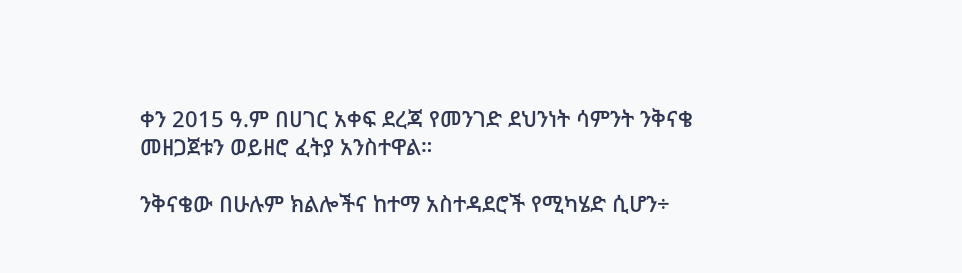ቀን 2015 ዓ.ም በሀገር አቀፍ ደረጃ የመንገድ ደህንነት ሳምንት ንቅናቄ መዘጋጀቱን ወይዘሮ ፈትያ አንስተዋል።

ንቅናቄው በሁሉም ክልሎችና ከተማ አስተዳደሮች የሚካሄድ ሲሆን÷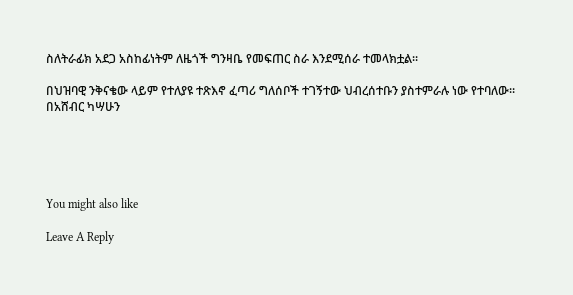ስለትራፊክ አደጋ አስከፊነትም ለዜጎች ግንዛቤ የመፍጠር ስራ እንደሚሰራ ተመላክቷል፡፡

በህዝባዊ ንቅናቄው ላይም የተለያዩ ተጽእኖ ፈጣሪ ግለሰቦች ተገኝተው ህብረሰተቡን ያስተምራሉ ነው የተባለው።
በአሸብር ካሣሁን





You might also like

Leave A Reply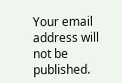Your email address will not be published.